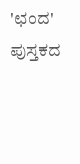'ಛಂದ' ಪುಸ್ತಕದ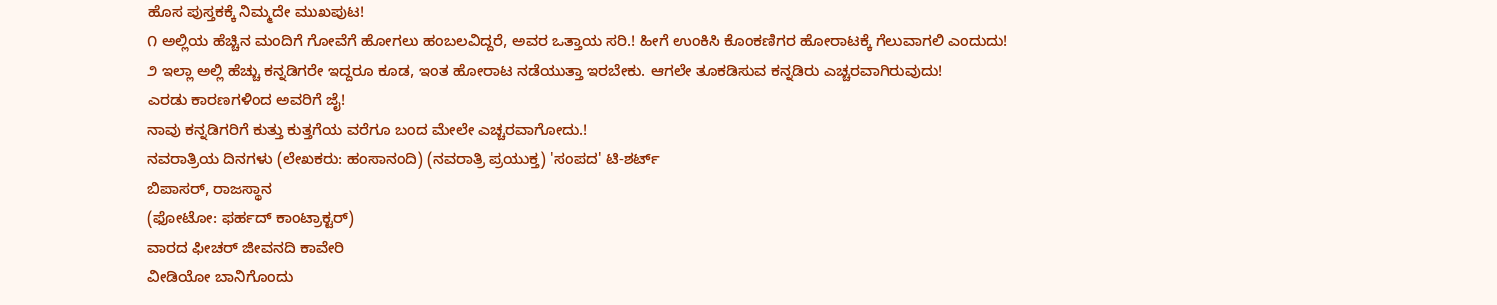ಹೊಸ ಪುಸ್ತಕಕ್ಕೆ ನಿಮ್ಮದೇ ಮುಖಪುಟ!
೧ ಅಲ್ಲಿಯ ಹೆಚ್ಚಿನ ಮಂದಿಗೆ ಗೋವೆಗೆ ಹೋಗಲು ಹಂಬಲವಿದ್ದರೆ, ಅವರ ಒತ್ತಾಯ ಸರಿ.! ಹೀಗೆ ಉಂಕಿಸಿ ಕೊಂಕಣಿಗರ ಹೋರಾಟಕ್ಕೆ ಗೆಲುವಾಗಲಿ ಎಂದುದು!
೨ ಇಲ್ಲಾ ಅಲ್ಲಿ ಹೆಚ್ಚು ಕನ್ನಡಿಗರೇ ಇದ್ದರೂ ಕೂಡ, ಇಂತ ಹೋರಾಟ ನಡೆಯುತ್ತಾ ಇರಬೇಕು. ಆಗಲೇ ತೂಕಡಿಸುವ ಕನ್ನಡಿರು ಎಚ್ಚರವಾಗಿರುವುದು!
ಎರಡು ಕಾರಣಗಳಿಂದ ಅವರಿಗೆ ಜೈ!
ನಾವು ಕನ್ನಡಿಗರಿಗೆ ಕುತ್ತು ಕುತ್ತಗೆಯ ವರೆಗೂ ಬಂದ ಮೇಲೇ ಎಚ್ಚರವಾಗೋದು.!
ನವರಾತ್ರಿಯ ದಿನಗಳು (ಲೇಖಕರು: ಹಂಸಾನಂದಿ) (ನವರಾತ್ರಿ ಪ್ರಯುಕ್ತ) 'ಸಂಪದ' ಟಿ-ಶರ್ಟ್
ಬಿಪಾಸರ್, ರಾಜಸ್ಥಾನ
(ಫೋಟೋ: ಫರ್ಹದ್ ಕಾಂಟ್ರಾಕ್ಟರ್)
ವಾರದ ಫೀಚರ್ ಜೀವನದಿ ಕಾವೇರಿ
ವೀಡಿಯೋ ಬಾನಿಗೊಂದು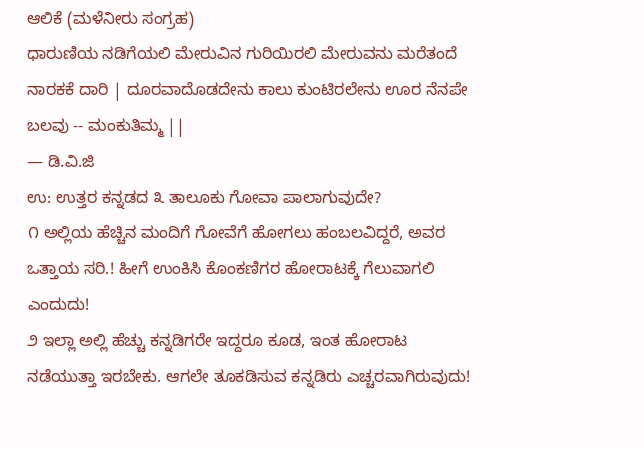ಆಲಿಕೆ (ಮಳೆನೀರು ಸಂಗ್ರಹ)
ಧಾರುಣಿಯ ನಡಿಗೆಯಲಿ ಮೇರುವಿನ ಗುರಿಯಿರಲಿ ಮೇರುವನು ಮರೆತಂದೆ ನಾರಕಕೆ ದಾರಿ | ದೂರವಾದೊಡದೇನು ಕಾಲು ಕುಂಟಿರಲೇನು ಊರ ನೆನಪೇ ಬಲವು -- ಮಂಕುತಿಮ್ಮ ||
— ಡಿ.ವಿ.ಜಿ
ಉ: ಉತ್ತರ ಕನ್ನಡದ ೩ ತಾಲೂಕು ಗೋವಾ ಪಾಲಾಗುವುದೇ?
೧ ಅಲ್ಲಿಯ ಹೆಚ್ಚಿನ ಮಂದಿಗೆ ಗೋವೆಗೆ ಹೋಗಲು ಹಂಬಲವಿದ್ದರೆ, ಅವರ ಒತ್ತಾಯ ಸರಿ.! ಹೀಗೆ ಉಂಕಿಸಿ ಕೊಂಕಣಿಗರ ಹೋರಾಟಕ್ಕೆ ಗೆಲುವಾಗಲಿ ಎಂದುದು!
೨ ಇಲ್ಲಾ ಅಲ್ಲಿ ಹೆಚ್ಚು ಕನ್ನಡಿಗರೇ ಇದ್ದರೂ ಕೂಡ, ಇಂತ ಹೋರಾಟ ನಡೆಯುತ್ತಾ ಇರಬೇಕು. ಆಗಲೇ ತೂಕಡಿಸುವ ಕನ್ನಡಿರು ಎಚ್ಚರವಾಗಿರುವುದು!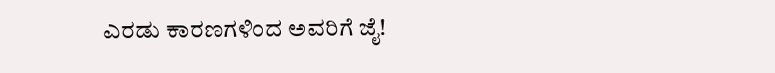ಎರಡು ಕಾರಣಗಳಿಂದ ಅವರಿಗೆ ಜೈ!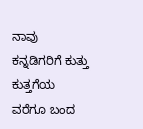ನಾವು ಕನ್ನಡಿಗರಿಗೆ ಕುತ್ತು ಕುತ್ತಗೆಯ ವರೆಗೂ ಬಂದ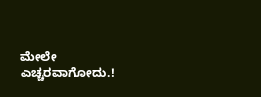ಮೇಲೇ ಎಚ್ಚರವಾಗೋದು.!